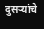दुसऱ्यांचे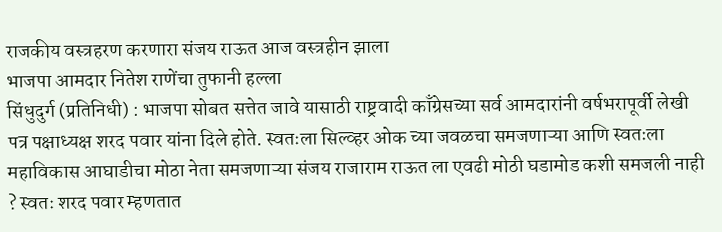राजकीय वस्त्रहरण करणारा संजय राऊत आज वस्त्रहीन झाला
भाजपा आमदार नितेश राणेंचा तुफानी हल्ला
सिंधुदुर्ग (प्रतिनिधी) : भाजपा सोबत सत्तेत जावे यासाठी राष्ट्रवादी काँग्रेसच्या सर्व आमदारांनी वर्षभरापूर्वी लेखी पत्र पक्षाध्यक्ष शरद पवार यांना दिले होते. स्वतःला सिल्व्हर ओक च्या जवळचा समजणाऱ्या आणि स्वतःला महाविकास आघाडीचा मोठा नेता समजणाऱ्या संजय राजाराम राऊत ला एवढी मोठी घडामोड कशी समजली नाही ? स्वतः शरद पवार म्हणतात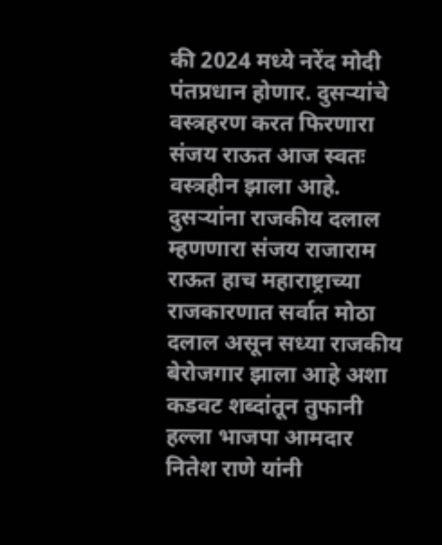की 2024 मध्ये नरेंद मोदी पंतप्रधान होणार. दुसऱ्यांचे वस्त्रहरण करत फिरणारा संजय राऊत आज स्वतः वस्त्रहीन झाला आहे. दुसऱ्यांना राजकीय दलाल म्हणणारा संजय राजाराम राऊत हाच महाराष्ट्राच्या राजकारणात सर्वात मोठा दलाल असून सध्या राजकीय बेरोजगार झाला आहे अशा कडवट शब्दांतून तुफानी हल्ला भाजपा आमदार नितेश राणे यांनी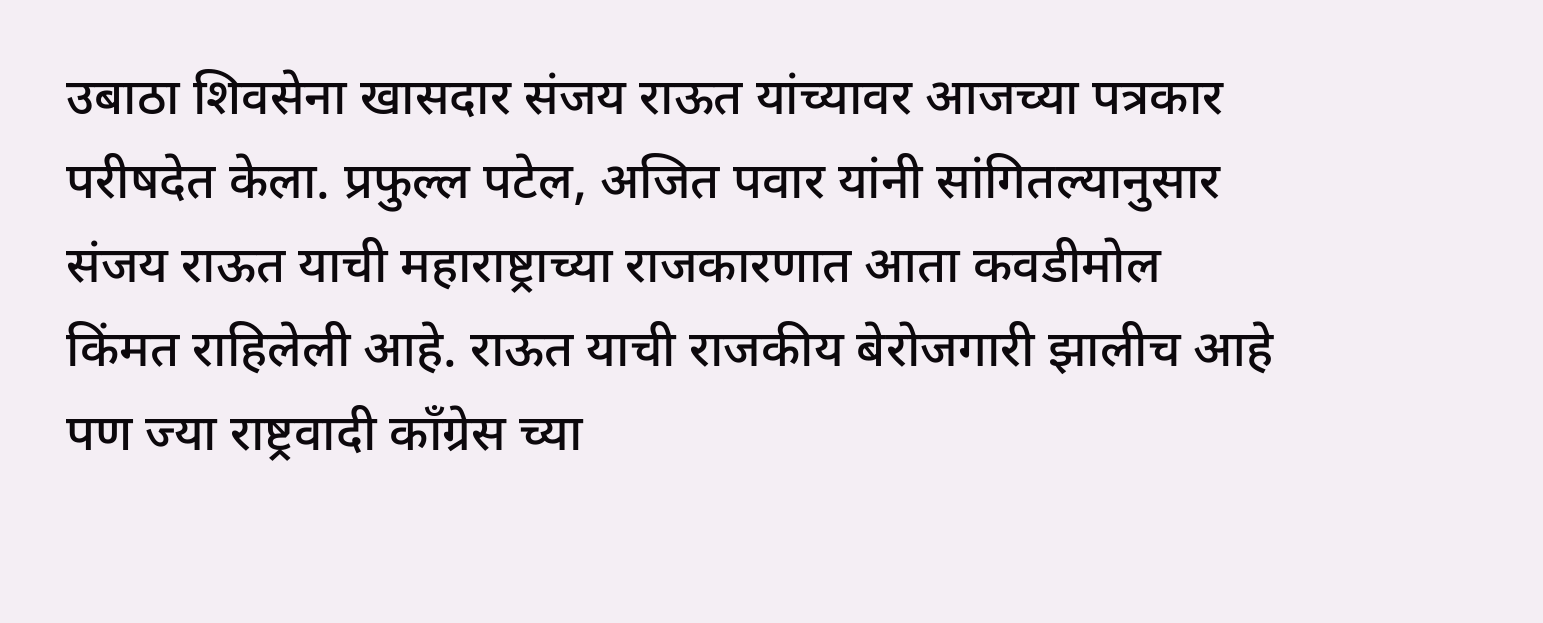उबाठा शिवसेना खासदार संजय राऊत यांच्यावर आजच्या पत्रकार परीषदेत केला. प्रफुल्ल पटेल, अजित पवार यांनी सांगितल्यानुसार संजय राऊत याची महाराष्ट्राच्या राजकारणात आता कवडीमोल किंमत राहिलेली आहे. राऊत याची राजकीय बेरोजगारी झालीच आहे पण ज्या राष्ट्रवादी काँग्रेस च्या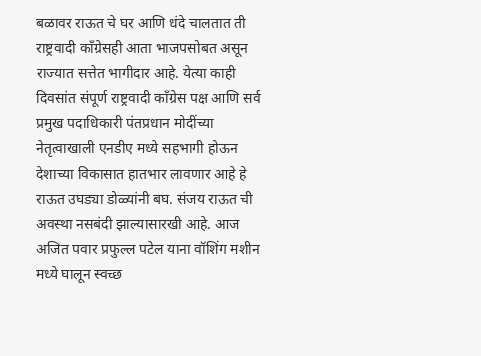बळावर राऊत चे घर आणि धंदे चालतात ती राष्ट्रवादी काँग्रेसही आता भाजपसोबत असून राज्यात सत्तेत भागीदार आहे. येत्या काही दिवसांत संपूर्ण राष्ट्रवादी काँग्रेस पक्ष आणि सर्व प्रमुख पदाधिकारी पंतप्रधान मोदींच्या नेतृत्वाखाली एनडीए मध्ये सहभागी होऊन देशाच्या विकासात हातभार लावणार आहे हे राऊत उघड्या डोळ्यांनी बघ. संजय राऊत ची अवस्था नसबंदी झाल्यासारखी आहे. आज अजित पवार प्रफुल्ल पटेल याना वॉशिंग मशीन मध्ये घालून स्वच्छ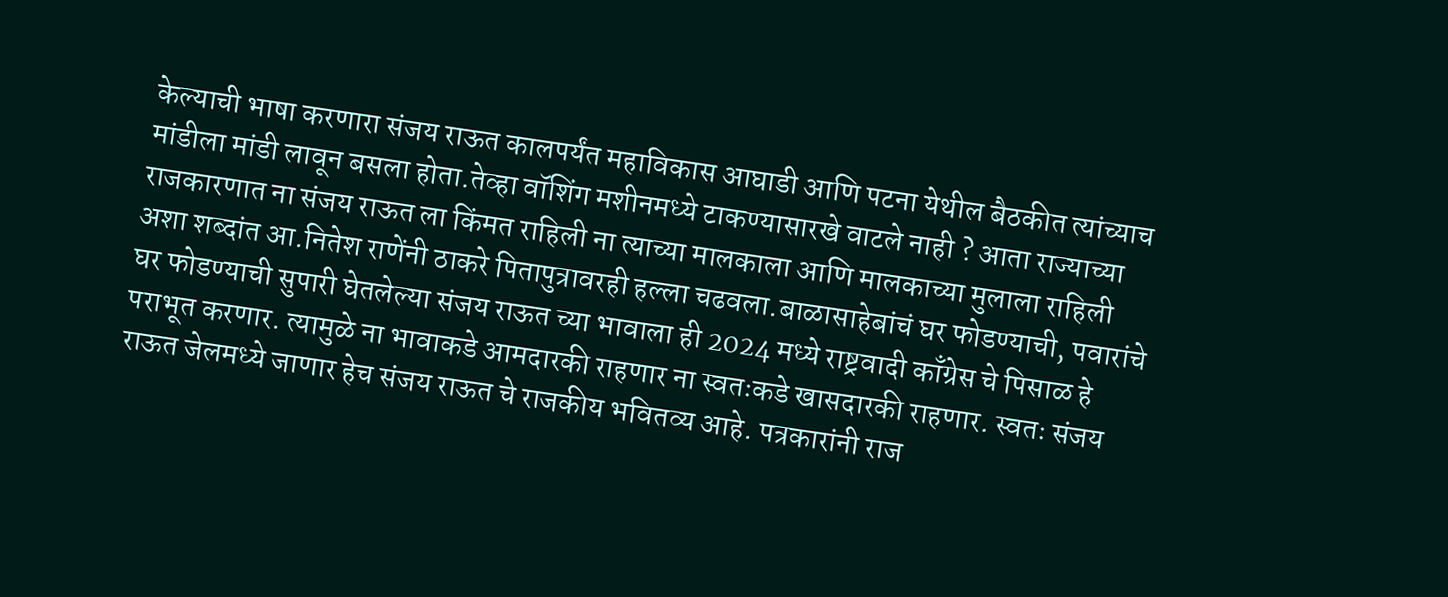केल्याची भाषा करणारा संजय राऊत कालपर्यंत महाविकास आघाडी आणि पटना येथील बैठकीत त्यांच्याच मांडीला मांडी लावून बसला होता.तेव्हा वॉशिंग मशीनमध्ये टाकण्यासारखे वाटले नाही ? आता राज्याच्या राजकारणात ना संजय राऊत ला किंमत राहिली ना त्याच्या मालकाला आणि मालकाच्या मुलाला राहिली अशा शब्दांत आ.नितेश राणेंनी ठाकरे पितापुत्रावरही हल्ला चढवला.बाळासाहेबांचं घर फोडण्याची, पवारांचे घर फोडण्याची सुपारी घेतलेल्या संजय राऊत च्या भावाला ही 2024 मध्ये राष्ट्रवादी काँग्रेस चे पिसाळ हे पराभूत करणार. त्यामुळे ना भावाकडे आमदारकी राहणार ना स्वतःकडे खासदारकी राहणार. स्वतः संजय राऊत जेलमध्ये जाणार हेच संजय राऊत चे राजकीय भवितव्य आहे. पत्रकारांनी राज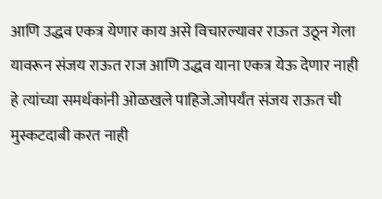आणि उद्धव एकत्र येणार काय असे विचारल्यावर राऊत उठून गेला यावरून संजय राऊत राज आणि उद्धव याना एकत्र येऊ देणार नाही हे त्यांच्या समर्थकांनी ओळखले पाहिजे.जोपर्यंत संजय राऊत ची मुस्कटदाबी करत नाही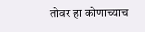तोवर हा कोणाच्याच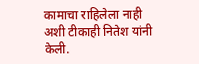कामाचा राहिलेला नाही अशी टीकाही नितेश यांनी केली.